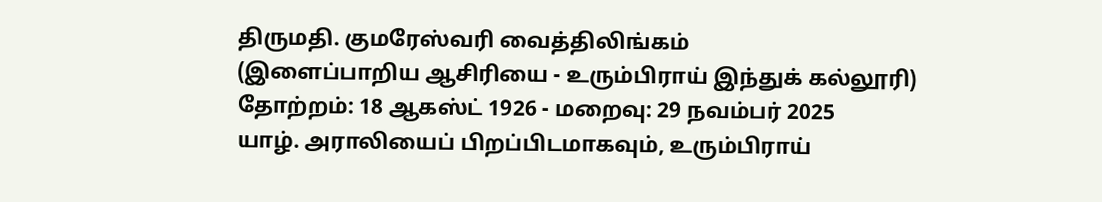திருமதி. குமரேஸ்வரி வைத்திலிங்கம்
(இளைப்பாறிய ஆசிரியை - உரும்பிராய் இந்துக் கல்லூரி)
தோற்றம்: 18 ஆகஸ்ட் 1926 - மறைவு: 29 நவம்பர் 2025
யாழ். அராலியைப் பிறப்பிடமாகவும், உரும்பிராய்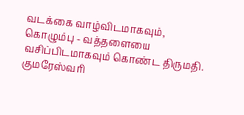வடக்கை வாழ்விடமாகவும், கொழும்பு - வத்தளையை வசிப்பிடமாகவும் கொண்ட திருமதி. குமரேஸ்வரி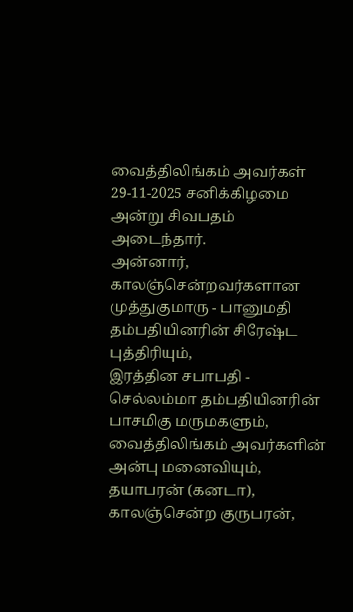வைத்திலிங்கம் அவர்கள் 29-11-2025 சனிக்கிழமை அன்று சிவபதம் அடைந்தார்.
அன்னார், காலஞ்சென்றவர்களான முத்துகுமாரு - பானுமதி தம்பதியினரின் சிரேஷ்ட புத்திரியும்,
இரத்தின சபாபதி - செல்லம்மா தம்பதியினரின் பாசமிகு மருமகளும்,
வைத்திலிங்கம் அவர்களின் அன்பு மனைவியும்,
தயாபரன் (கனடா), காலஞ்சென்ற குருபரன்,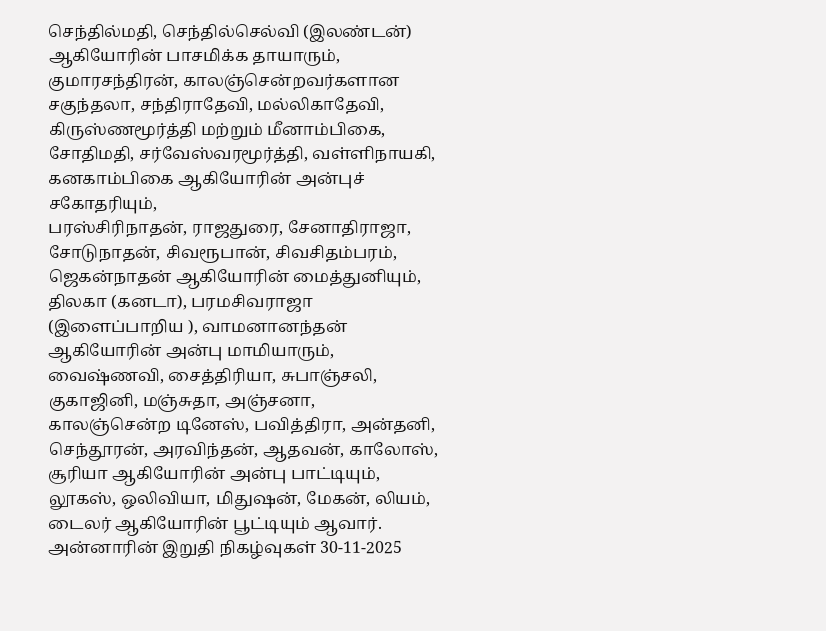செந்தில்மதி, செந்தில்செல்வி (இலண்டன்) ஆகியோரின் பாசமிக்க தாயாரும்,
குமாரசந்திரன், காலஞ்சென்றவர்களான சகுந்தலா, சந்திராதேவி, மல்லிகாதேவி, கிருஸ்ணமூர்த்தி மற்றும் மீனாம்பிகை, சோதிமதி, சர்வேஸ்வரமூர்த்தி, வள்ளிநாயகி, கனகாம்பிகை ஆகியோரின் அன்புச் சகோதரியும்,
பரஸ்சிரிநாதன், ராஜதுரை, சேனாதிராஜா, சோடுநாதன், சிவரூபான், சிவசிதம்பரம், ஜெகன்நாதன் ஆகியோரின் மைத்துனியும்,
திலகா (கனடா), பரமசிவராஜா (இளைப்பாறிய ), வாமனானந்தன் ஆகியோரின் அன்பு மாமியாரும்,
வைஷ்ணவி, சைத்திரியா, சுபாஞ்சலி, குகாஜினி, மஞ்சுதா, அஞ்சனா, காலஞ்சென்ற டினேஸ், பவித்திரா, அன்தனி, செந்தூரன், அரவிந்தன், ஆதவன், காலோஸ், சூரியா ஆகியோரின் அன்பு பாட்டியும்,
லூகஸ், ஒலிவியா, மிதுஷன், மேகன், லியம், டைலர் ஆகியோரின் பூட்டியும் ஆவார்.
அன்னாரின் இறுதி நிகழ்வுகள் 30-11-2025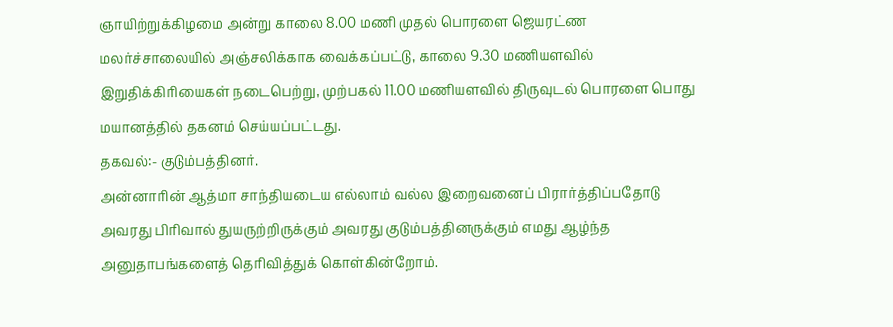ஞாயிற்றுக்கிழமை அன்று காலை 8.00 மணி முதல் பொரளை ஜெயரட்ண மலர்ச்சாலையில் அஞ்சலிக்காக வைக்கப்பட்டு, காலை 9.30 மணியளவில் இறுதிக்கிரியைகள் நடைபெற்று, முற்பகல் 11.00 மணியளவில் திருவுடல் பொரளை பொது மயானத்தில் தகனம் செய்யப்பட்டது.
தகவல்:- குடும்பத்தினர்.
அன்னாரின் ஆத்மா சாந்தியடைய எல்லாம் வல்ல இறைவனைப் பிரார்த்திப்பதோடு அவரது பிரிவால் துயருற்றிருக்கும் அவரது குடும்பத்தினருக்கும் எமது ஆழ்ந்த அனுதாபங்களைத் தெரிவித்துக் கொள்கின்றோம்.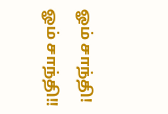ஓம் சாந்தி! ஓம் சாந்தி!!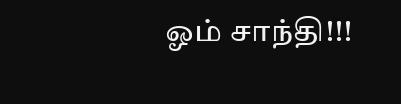ஓம் சாந்தி!!!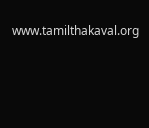www.tamilthakaval.org